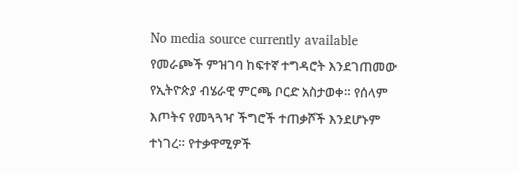No media source currently available
የመራጮች ምዝገባ ከፍተኛ ተግዳሮት እንደገጠመው የኢትዮጵያ ብሄራዊ ምርጫ ቦርድ አስታወቀ። የሰላም እጦትና የመጓጓዣ ችግሮች ተጠቃሾች እንደሆኑም ተነገረ። የተቃዋሚዎች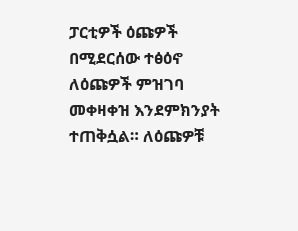ፓርቲዎች ዕጩዎች በሚደርሰው ተፅዕኖ ለዕጩዎች ምዝገባ መቀዛቀዝ እንደምክንያት ተጠቅሷል። ለዕጩዎቹ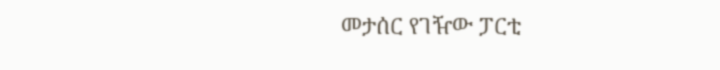መታሰር የገዥው ፓርቲ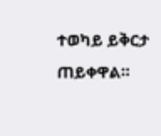ተወካይ ይቅርታ ጠይቀዋል።